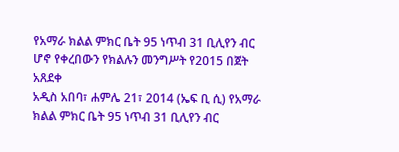የአማራ ክልል ምክር ቤት 95 ነጥብ 31 ቢሊየን ብር ሆኖ የቀረበውን የክልሉን መንግሥት የ2015 በጀት አጸደቀ
አዲስ አበባ፣ ሐምሌ 21፣ 2014 (ኤፍ ቢ ሲ) የአማራ ክልል ምክር ቤት 95 ነጥብ 31 ቢሊየን ብር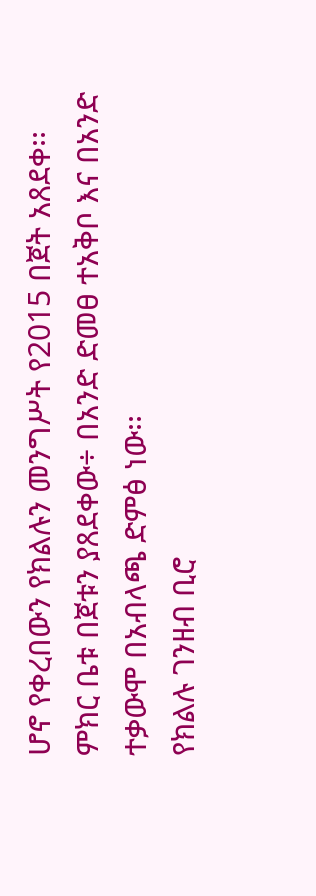ሆኖ የቀረበውን የክልሉን መንግሥት የ2015 በጀት አጸደቀ፡፡
ምክር ቤቱ በጀቱን ያጸደቀው÷ በአንድ ድመፀ ተአቅቦ እና በአንድ ተቃውሞ በአብላጫ ድምፅ ነው፡፡
የክልሉ ገንዘብ ቢሮ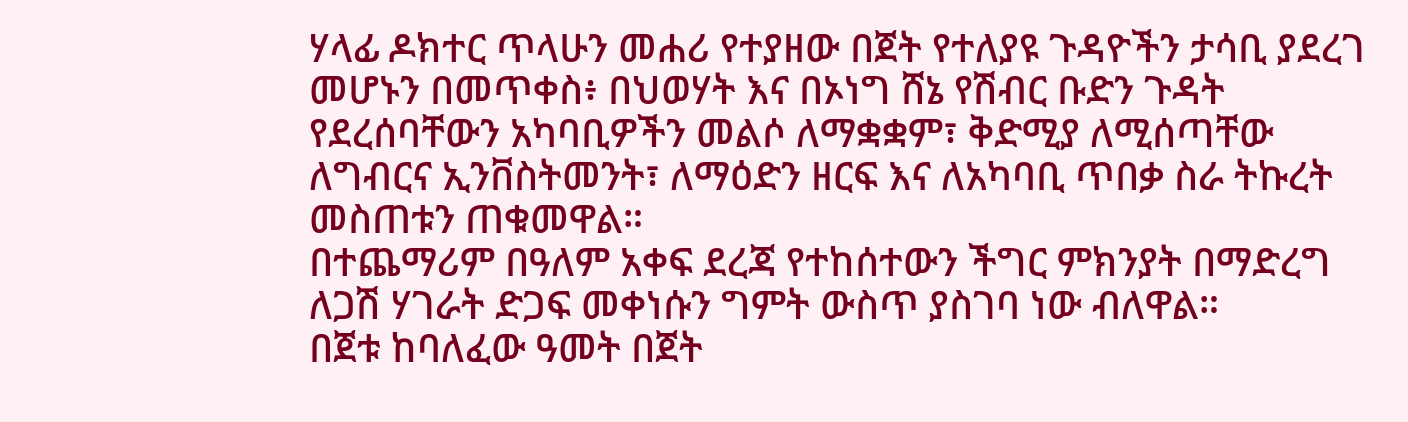ሃላፊ ዶክተር ጥላሁን መሐሪ የተያዘው በጀት የተለያዩ ጉዳዮችን ታሳቢ ያደረገ መሆኑን በመጥቀስ፥ በህወሃት እና በኦነግ ሸኔ የሽብር ቡድን ጉዳት የደረሰባቸውን አካባቢዎችን መልሶ ለማቋቋም፣ ቅድሚያ ለሚሰጣቸው ለግብርና ኢንቨስትመንት፣ ለማዕድን ዘርፍ እና ለአካባቢ ጥበቃ ስራ ትኩረት መስጠቱን ጠቁመዋል።
በተጨማሪም በዓለም አቀፍ ደረጃ የተከሰተውን ችግር ምክንያት በማድረግ ለጋሽ ሃገራት ድጋፍ መቀነሱን ግምት ውስጥ ያስገባ ነው ብለዋል።
በጀቱ ከባለፈው ዓመት በጀት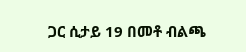ጋር ሲታይ 19 በመቶ ብልጫ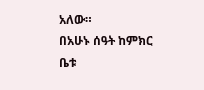አለው።
በአሁኑ ሰዓት ከምክር ቤቱ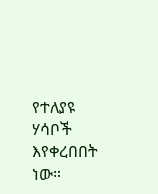የተለያዩ ሃሳቦች እየቀረበበት ነው።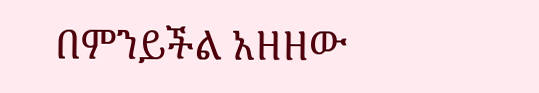በምንይችል አዘዘው